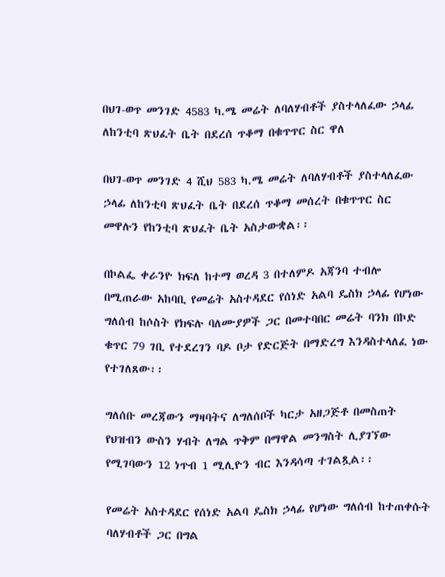በህገ-ወጥ መንገድ 4583 ካ.ሜ መሬት ለባለሃብቶች ያስተላለፈው ኃላፊ ለከንቲባ ጽህፈት ቤት በደረሰ ጥቆማ በቁጥጥር ስር ዋለ

በህገ-ወጥ መንገድ 4 ሺህ 583 ካ.ሜ መሬት ለባለሃብቶች ያስተላለፈው ኃላፊ ለከንቲባ ጽህፈት ቤት በደረሰ ጥቆማ መሰረት በቁጥጥር ስር መዋሉን የከንቲባ ጽህፈት ቤት አስታውቋል፡፡

በኮልፌ ቀራንዮ ክፍለ ከተማ ወረዳ 3 በተለምዶ አጃንባ ተብሎ በሚጠራው አከባቢ የመሬት አስተዳደር የሰነድ አልባ ዴስክ ኃላፊ የሆነው ግለሰብ ከሶስት የክፍሉ ባለሙያዎች ጋር በመተባበር መሬት ባንክ በኮድ ቁጥር 79 ገቢ የተደረገን ባዶ ቦታ የድርጅት በማድረግ እንዳስተላለፈ ነው የተገለጸው፡፡

ግለሰቡ መረጃውን ማዛባትና ለግለሰቦች ካርታ አዘጋጅቶ በመስጠት የህዝብን ውስን ሃብት ለግል ጥቅም በማዋል መንግስት ሊያገኘው የሚገባውን 12 ነጥብ 1 ሚሊዮን ብር እንዳሳጣ ተገልጿል፡፡

የመሬት አስተዳደር የሰነድ አልባ ዴስክ ኃላፊ የሆነው ግለሰብ ከተጠቀሱት ባለሃብቶች ጋር በግል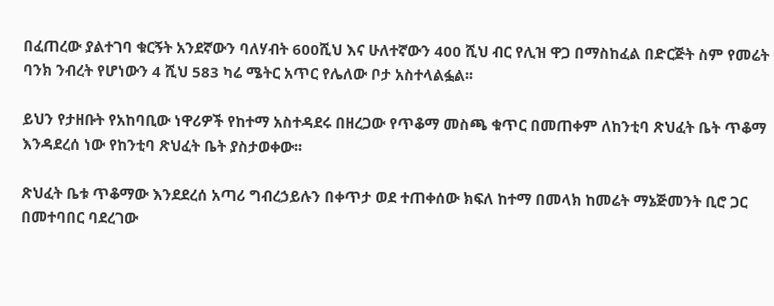በፈጠረው ያልተገባ ቁርኝት አንደኛውን ባለሃብት 600ሺህ እና ሁለተኛውን 400 ሺህ ብር የሊዝ ዋጋ በማስከፈል በድርጅት ስም የመሬት ባንክ ንብረት የሆነውን 4 ሺህ 583 ካሬ ሜትር አጥር የሌለው ቦታ አስተላልፏል፡፡

ይህን የታዘቡት የአከባቢው ነዋሪዎች የከተማ አስተዳደሩ በዘረጋው የጥቆማ መስጫ ቁጥር በመጠቀም ለከንቲባ ጽህፈት ቤት ጥቆማ እንዳደረሰ ነው የከንቲባ ጽህፈት ቤት ያስታወቀው፡፡

ጽህፈት ቤቱ ጥቆማው እንደደረሰ አጣሪ ግብረኃይሉን በቀጥታ ወደ ተጠቀሰው ክፍለ ከተማ በመላክ ከመሬት ማኔጅመንት ቢሮ ጋር በመተባበር ባደረገው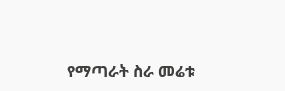የማጣራት ስራ መሬቱ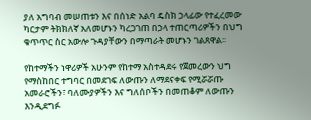ያለ አግባብ መሠጠቱን እና በሰነድ አልባ ዴስክ ኃላፊው የተፈረመው ካርታም ትክክለኛ አለመሆኑን ካረጋገጠ በኃላ ተጠርጣሪዎችን በህግ ቁጥጥር ስር አውሎ ጉዳያቸውን በማጣራት መሆኑን ገልጸዋል፡፡

የከተማችን ነዋሪዎች አሁንም የከተማ አስተዳደሩ የጀመረውን ህግ የማስከበር ተግባር በመደገፍ ለውጡን ለማደናቀፍ የሚሯሯጡ አመራሮችን፣ ባለሙያዎችን እና ግለሰቦችን በመጠቆም ለውጡን እንዲደግፉ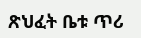ጽህፈት ቤቱ ጥሪ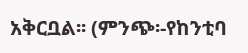አቅርቧል፡፡ (ምንጭ፡-የከንቲባ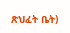ጽህፈት ቤት)